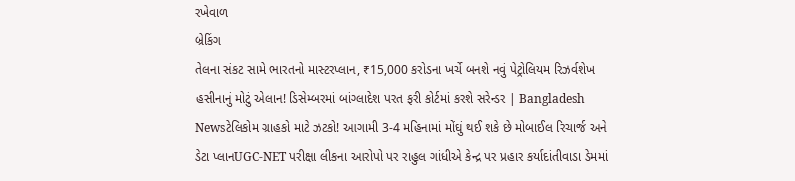રખેવાળ
બ્રેકિંગ
તેલના સંકટ સામે ભારતનો માસ્ટરપ્લાન, ₹15,000 કરોડના ખર્ચે બનશે નવું પેટ્રોલિયમ રિઝર્વશેખ હસીનાનું મોટું એલાન! ડિસેમ્બરમાં બાંગ્લાદેશ પરત ફરી કોર્ટમાં કરશે સરેન્ડર | Bangladesh Newsટેલિકોમ ગ્રાહકો માટે ઝટકો! આગામી 3-4 મહિનામાં મોંઘું થઈ શકે છે મોબાઈલ રિચાર્જ અને ડેટા પ્લાનUGC-NET પરીક્ષા લીકના આરોપો પર રાહુલ ગાંધીએ કેન્દ્ર પર પ્રહાર કર્યાદાંતીવાડા ડેમમાં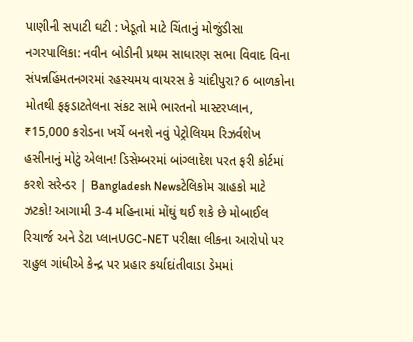પાણીની સપાટી ઘટી : ખેડૂતો માટે ચિંતાનું મોજુંડીસા નગરપાલિકા: નવીન બોડીની પ્રથમ સાધારણ સભા વિવાદ વિના સંપન્નહિંમતનગરમાં રહસ્યમય વાયરસ કે ચાંદીપુરા? 6 બાળકોના મોતથી ફફડાટતેલના સંકટ સામે ભારતનો માસ્ટરપ્લાન, ₹15,000 કરોડના ખર્ચે બનશે નવું પેટ્રોલિયમ રિઝર્વશેખ હસીનાનું મોટું એલાન! ડિસેમ્બરમાં બાંગ્લાદેશ પરત ફરી કોર્ટમાં કરશે સરેન્ડર | Bangladesh Newsટેલિકોમ ગ્રાહકો માટે ઝટકો! આગામી 3-4 મહિનામાં મોંઘું થઈ શકે છે મોબાઈલ રિચાર્જ અને ડેટા પ્લાનUGC-NET પરીક્ષા લીકના આરોપો પર રાહુલ ગાંધીએ કેન્દ્ર પર પ્રહાર કર્યાદાંતીવાડા ડેમમાં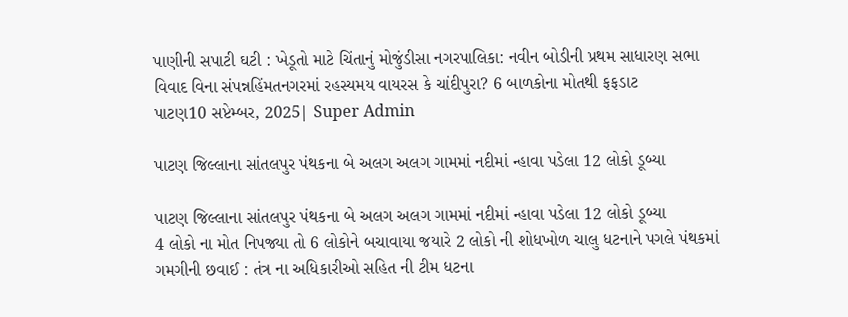પાણીની સપાટી ઘટી : ખેડૂતો માટે ચિંતાનું મોજુંડીસા નગરપાલિકા: નવીન બોડીની પ્રથમ સાધારણ સભા વિવાદ વિના સંપન્નહિંમતનગરમાં રહસ્યમય વાયરસ કે ચાંદીપુરા? 6 બાળકોના મોતથી ફફડાટ
પાટણ10 સપ્ટેમ્બર, 2025| Super Admin

પાટણ જિલ્લાના સાંતલપુર પંથકના બે અલગ અલગ ગામમાં નદીમાં ન્હાવા પડેલા 12 લોકો ડૂબ્યા

પાટણ જિલ્લાના સાંતલપુર પંથકના બે અલગ અલગ ગામમાં નદીમાં ન્હાવા પડેલા 12 લોકો ડૂબ્યા
4 લોકો ના મોત નિપજ્યા તો 6 લોકોને બચાવાયા જયારે 2 લોકો ની શોધખોળ ચાલુ ધટનાને પગલે પંથકમાં ગમગીની છવાઈ : તંત્ર ના અધિકારીઓ સહિત ની ટીમ ધટના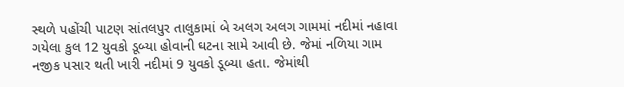સ્થળે પહોંચી પાટણ સાંતલપુર તાલુકામાં બે અલગ અલગ ગામમાં નદીમાં નહાવા ગયેલા કુલ 12 યુવકો ડૂબ્યા હોવાની ઘટના સામે આવી છે. જેમાં નળિયા ગામ નજીક પસાર થતી ખારી નદીમાં 9 યુવકો ડૂબ્યા હતા. જેમાંથી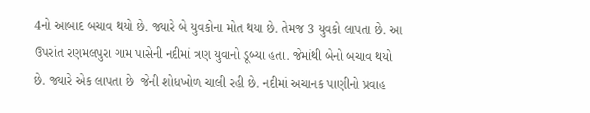4નો આબાદ બચાવ થયો છે. જ્યારે બે યુવકોના મોત થયા છે. તેમજ 3 યુવકો લાપતા છે. આ ઉપરાંત રણમલપુરા ગામ પાસેની નદીમાં ત્રણ યુવાનો ડૂબ્યા હતા. જેમાંથી બેનો બચાવ થયો છે. જ્યારે એક લાપતા છે  જેની શોધખોળ ચાલી રહી છે. નદીમાં અચાનક પાણીનો પ્રવાહ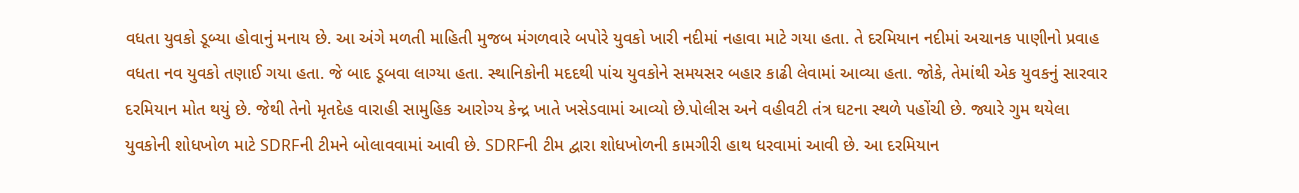વધતા યુવકો ડૂબ્યા હોવાનું મનાય છે. આ અંગે મળતી માહિતી મુજબ મંગળવારે બપોરે યુવકો ખારી નદીમાં નહાવા માટે ગયા હતા. તે દરમિયાન નદીમાં અચાનક પાણીનો પ્રવાહ વધતા નવ યુવકો તણાઈ ગયા હતા. જે બાદ ડૂબવા લાગ્યા હતા. સ્થાનિકોની મદદથી પાંચ યુવકોને સમયસર બહાર કાઢી લેવામાં આવ્યા હતા. જોકે, તેમાંથી એક યુવકનું સારવાર દરમિયાન મોત થયું છે. જેથી તેનો મૃતદેહ વારાહી સામુહિક આરોગ્ય કેન્દ્ર ખાતે ખસેડવામાં આવ્યો છે.પોલીસ અને વહીવટી તંત્ર ઘટના સ્થળે પહોંચી છે. જ્યારે ગુમ થયેલા યુવકોની શોધખોળ માટે SDRFની ટીમને બોલાવવામાં આવી છે. SDRFની ટીમ દ્વારા શોધખોળની કામગીરી હાથ ધરવામાં આવી છે. આ દરમિયાન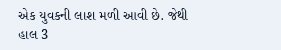એક યુવકની લાશ મળી આવી છે. જેથી હાલ 3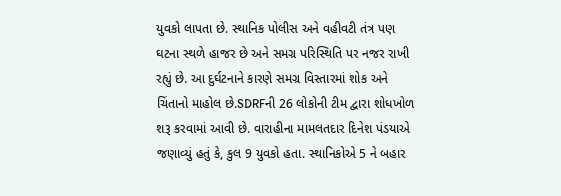યુવકો લાપતા છે. સ્થાનિક પોલીસ અને વહીવટી તંત્ર પણ ઘટના સ્થળે હાજર છે અને સમગ્ર પરિસ્થિતિ પર નજર રાખી રહ્યું છે. આ દુર્ઘટનાને કારણે સમગ્ર વિસ્તારમાં શોક અને ચિંતાનો માહોલ છે.SDRFની 26 લોકોની ટીમ દ્વારા શોધખોળ શરૂ કરવામાં આવી છે. વારાહીના મામલતદાર દિનેશ પંડયાએ જણાવ્યું હતું કે, કુલ 9 યુવકો હતા. સ્થાનિકોએ 5 ને બહાર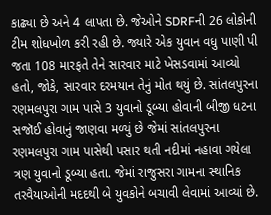કાઢ્યા છે અને 4 લાપતા છે. જેઓને SDRFની 26 લોકોની ટીમ શોધખોળ કરી રહી છે. જ્યારે એક યુવાન વધુ પાણી પી જતા 108 મારફતે તેને સારવાર માટે ખેસડવામાં આવ્યો હતો, જોકે, સારવાર દરમયાન તેનું મોત થયું છે. સાંતલપુરના રણમલપુરા ગામ પાસે 3 યુવાનો ડૂબ્યા હોવાની બીજી ધટના સજૉઈ હોવાનું જાણવા મળ્યું છે જેમાં સાંતલપુરના રણમલપુરા ગામ પાસેથી પસાર થતી નદીમાં નહાવા ગયેલા ત્રણ યુવાનો ડૂબ્યા હતા. જેમાં રાજુસરા ગામના સ્થાનિક તરવૈયાઓની મદદથી બે યુવકોને બચાવી લેવામાં આવ્યાં છે.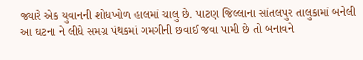જ્યારે એક યુવાનની શોધખોળ હાલમાં ચાલુ છે. પાટણ જિલ્લાના સાંતલપુર તાલુકામાં બનેલી આ ઘટના ને લીધે સમગ્ર પંથકમાં ગમગીની છવાઈ જવા પામી છે તો બનાવને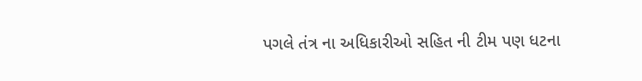પગલે તંત્ર ના અધિકારીઓ સહિત ની ટીમ પણ ધટના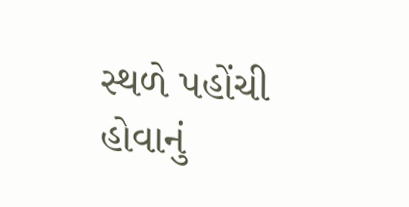સ્થળે પહોંચી હોવાનું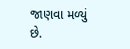જાણવા મળ્યું છે.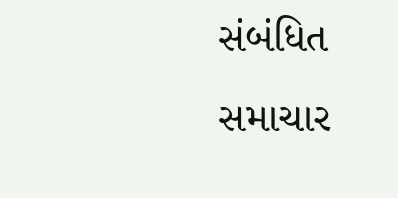સંબંધિત સમાચાર